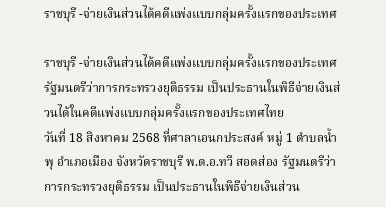ราชบุรี -จ่ายเงินส่วนได้คดีแพ่งแบบกลุ่มครั้งแรกของประเทศ

ราชบุรี -จ่ายเงินส่วนได้คดีแพ่งแบบกลุ่มครั้งแรกของประเทศ
รัฐมนตรีว่าการกระทรวงยุติธรรม เป็นประธานในพิธีจ่ายเงินส่วนได้ในคดีแพ่งแบบกลุ่มครั้งแรกของประเทศไทย
วันที่ 18 สิงหาคม 2568 ที่ศาลาเอนกประสงค์ หมู่ 1 ตำบลน้ำพุ อำเภอเมือง จังหวัดราชบุรี พ.ต.อ.ทวี สอดส่อง รัฐมนตรีว่าการกระทรวงยุติธรรม เป็นประธานในพิธีจ่ายเงินส่วน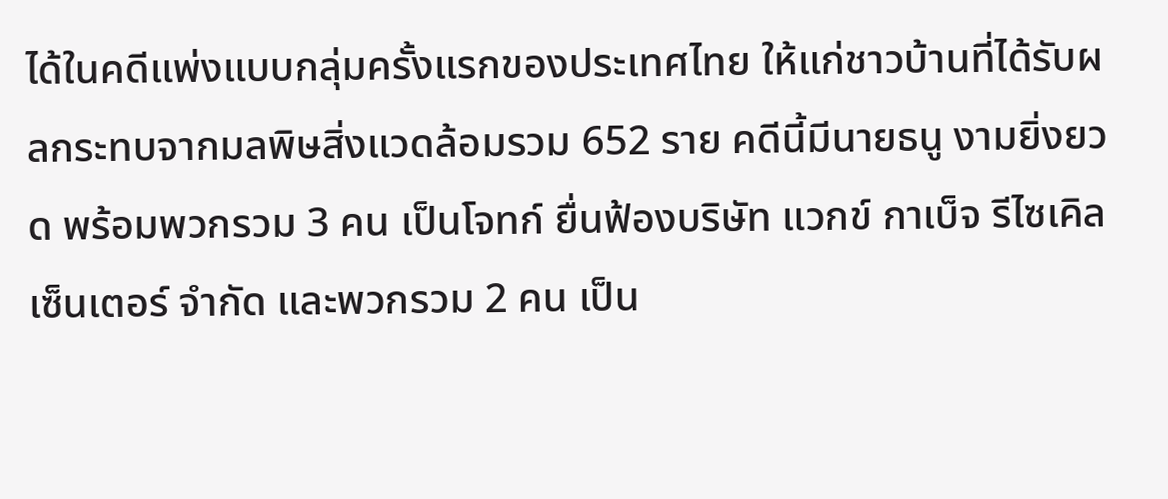ได้ในคดีแพ่งแบบกลุ่มครั้งแรกของประเทศไทย ให้แก่ชาวบ้านที่ได้รับผลกระทบจากมลพิษสิ่งแวดล้อมรวม 652 ราย คดีนี้มีนายธนู งามยิ่งยวด พร้อมพวกรวม 3 คน เป็นโจทก์ ยื่นฟ้องบริษัท แวกข์ กาเบ็จ รีไซเคิล เซ็นเตอร์ จำกัด และพวกรวม 2 คน เป็น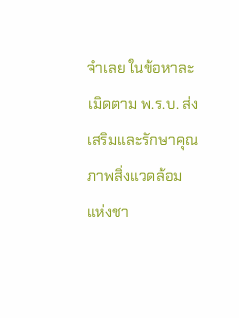จำเลย ในข้อหาละเมิดตาม พ.ร.บ. ส่งเสริมและรักษาคุณภาพสิ่งแวดล้อมแห่งชา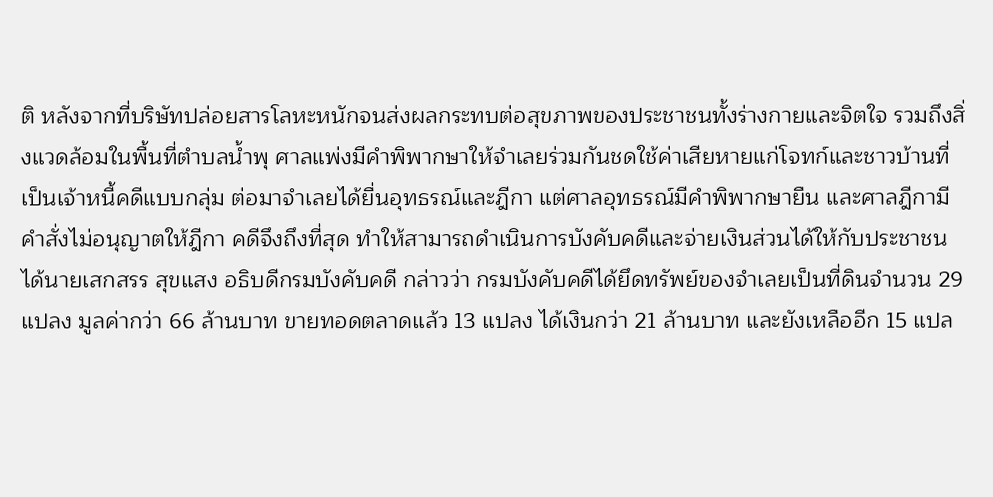ติ หลังจากที่บริษัทปล่อยสารโลหะหนักจนส่งผลกระทบต่อสุขภาพของประชาชนทั้งร่างกายและจิตใจ รวมถึงสิ่งแวดล้อมในพื้นที่ตำบลน้ำพุ ศาลแพ่งมีคำพิพากษาให้จำเลยร่วมกันชดใช้ค่าเสียหายแก่โจทก์และชาวบ้านที่เป็นเจ้าหนี้คดีแบบกลุ่ม ต่อมาจำเลยได้ยื่นอุทธรณ์และฎีกา แต่ศาลอุทธรณ์มีคำพิพากษายืน และศาลฎีกามีคำสั่งไม่อนุญาตให้ฎีกา คดีจึงถึงที่สุด ทำให้สามารถดำเนินการบังคับคดีและจ่ายเงินส่วนได้ให้กับประชาชนได้นายเสกสรร สุขแสง อธิบดีกรมบังคับคดี กล่าวว่า กรมบังคับคดีได้ยึดทรัพย์ของจำเลยเป็นที่ดินจำนวน 29 แปลง มูลค่ากว่า 66 ล้านบาท ขายทอดตลาดแล้ว 13 แปลง ได้เงินกว่า 21 ล้านบาท และยังเหลืออีก 15 แปล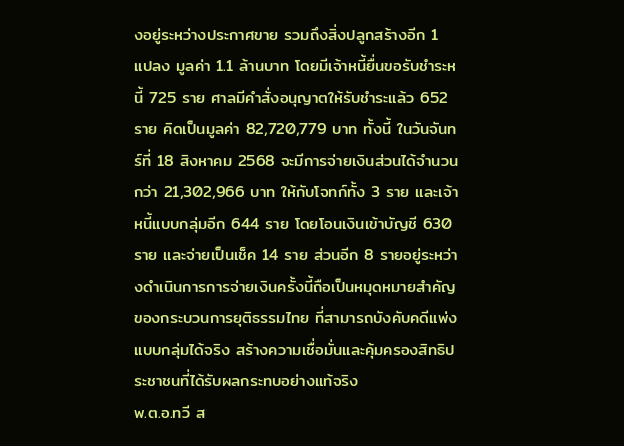งอยู่ระหว่างประกาศขาย รวมถึงสิ่งปลูกสร้างอีก 1 แปลง มูลค่า 1.1 ล้านบาท โดยมีเจ้าหนี้ยื่นขอรับชำระหนี้ 725 ราย ศาลมีคำสั่งอนุญาตให้รับชำระแล้ว 652 ราย คิดเป็นมูลค่า 82,720,779 บาท ทั้งนี้ ในวันจันทร์ที่ 18 สิงหาคม 2568 จะมีการจ่ายเงินส่วนได้จำนวนกว่า 21,302,966 บาท ให้กับโจทก์ทั้ง 3 ราย และเจ้าหนี้แบบกลุ่มอีก 644 ราย โดยโอนเงินเข้าบัญชี 630 ราย และจ่ายเป็นเช็ค 14 ราย ส่วนอีก 8 รายอยู่ระหว่างดำเนินการการจ่ายเงินครั้งนี้ถือเป็นหมุดหมายสำคัญของกระบวนการยุติธรรมไทย ที่สามารถบังคับคดีแพ่งแบบกลุ่มได้จริง สร้างความเชื่อมั่นและคุ้มครองสิทธิประชาชนที่ได้รับผลกระทบอย่างแท้จริง
พ.ต.อ.ทวี ส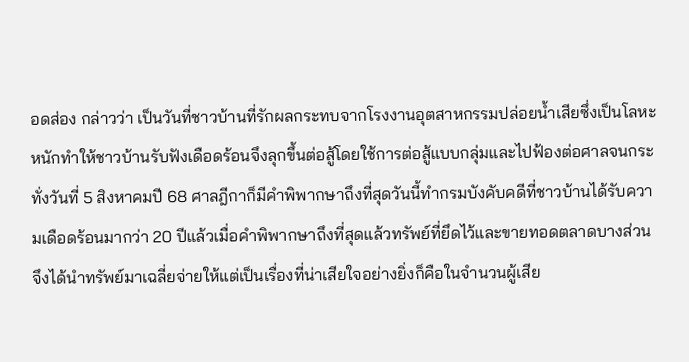อดส่อง กล่าวว่า เป็นวันที่ชาวบ้านที่รักผลกระทบจากโรงงานอุตสาหกรรมปล่อยน้ำเสียซึ่งเป็นโลหะหนักทำให้ชาวบ้านรับฟังเดือดร้อนจึงลุกขึ้นต่อสู้โดยใช้การต่อสู้แบบกลุ่มและไปฟ้องต่อศาลจนกระทั่งวันที่ 5 สิงหาคมปี 68 ศาลฎีกาก็มีคำพิพากษาถึงที่สุดวันนี้ทำกรมบังคับคดีที่ชาวบ้านได้รับความเดือดร้อนมากว่า 20 ปีแล้วเมื่อคำพิพากษาถึงที่สุดแล้วทรัพย์ที่ยึดไว้และขายทอดตลาดบางส่วนจึงได้นำทรัพย์มาเฉลี่ยจ่ายให้แต่เป็นเรื่องที่น่าเสียใจอย่างยิ่งก็คือในจำนวนผู้เสีย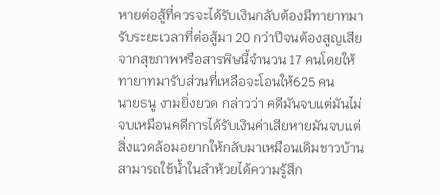หายต่อสู้ที่ควรจะได้รับเงินกลับต้องมีทายาทมารับระยะเวลาที่ต่อสู้มา 20 กว่าปีจนต้องสูญเสียจากสุขภาพหรือสารพิษนี้จำนวน 17 คนโดยให้ทายาทมารับส่วนที่เหลือจะโอนให้625 คน
นายธนู งามยิ่งยวด กล่าวว่า คดีมันจบแต่มันไม่จบเหมือนคดีการได้รับเงินค่าเสียหายมันจบแต่สิ่งแวดล้อมอยากให้กลับมาเหมือนเดิมชาวบ้านสามารถใช้น้ำในลำห้วยได้ความรู้สึก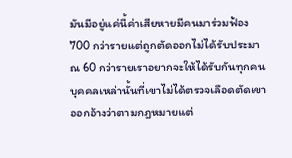มันมีอยู่แค่นี้ค่าเสียหายมีคนมาร่วมฟ้อง 700 กว่ารายแต่ถูกตัดออกไม่ได้รับประมาณ 60 กว่ารายเราอยากจะให้ได้รับกันทุกคนบุคคลเหล่านั้นที่เขาไม่ได้ตรวจเลือดตัดเขาออกอ้างว่าตามกฎหมายแต่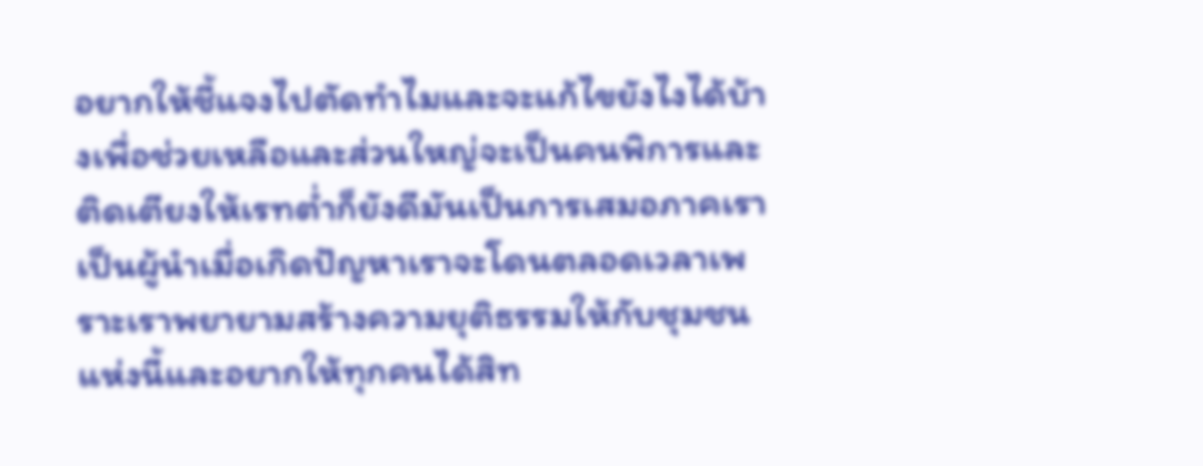อยากให้ชี้แจงไปตัดทำไมและจะแก้ไขยังไงได้บ้างเพื่อช่วยเหลือและส่วนใหญ่จะเป็นคนพิการและติดเตียงให้เรทต่ำก็ยังดีมันเป็นการเสมอภาคเราเป็นผู้นำเมื่อเกิดปัญหาเราจะโดนตลอดเวลาเพราะเราพยายามสร้างความยุติธรรมให้กับชุมชนแห่งนี้และอยากให้ทุกคนได้สิท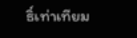ธิ์เท่าเทียม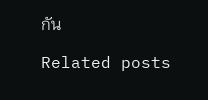กัน

Related posts